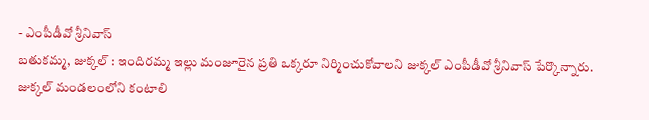- ఎంపీడీవో శ్రీనివాస్
బతుకమ్మ, జుక్కల్ : ఇందిరమ్మ ఇల్లు మంజూరైన ప్రతి ఒక్కరూ నిర్మించుకోవాలని జుక్కల్ ఎంపీడీవో శ్రీనివాస్ పేర్కొన్నారు. జుక్కల్ మండలంలోని కంటాలి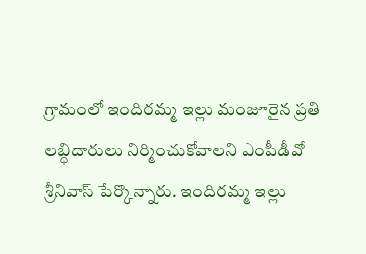గ్రామంలో ఇందిరమ్మ ఇల్లు మంజూరైన ప్రతి లబ్ధిదారులు నిర్మించుకోవాలని ఎంపీడీవో శ్రీనివాస్ పేర్కొన్నారు. ఇందిరమ్మ ఇల్లు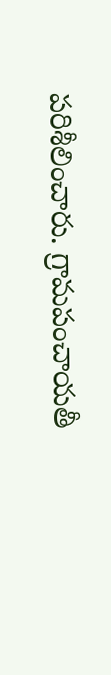పరిశీలించారు. గ్రామపంచాయతీ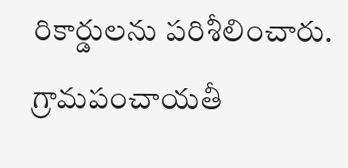రికార్డులను పరిశీలించారు. గ్రామపంచాయతీ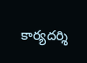కార్యదర్శి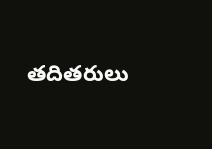తదితరులు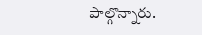పాల్గొన్నారు.